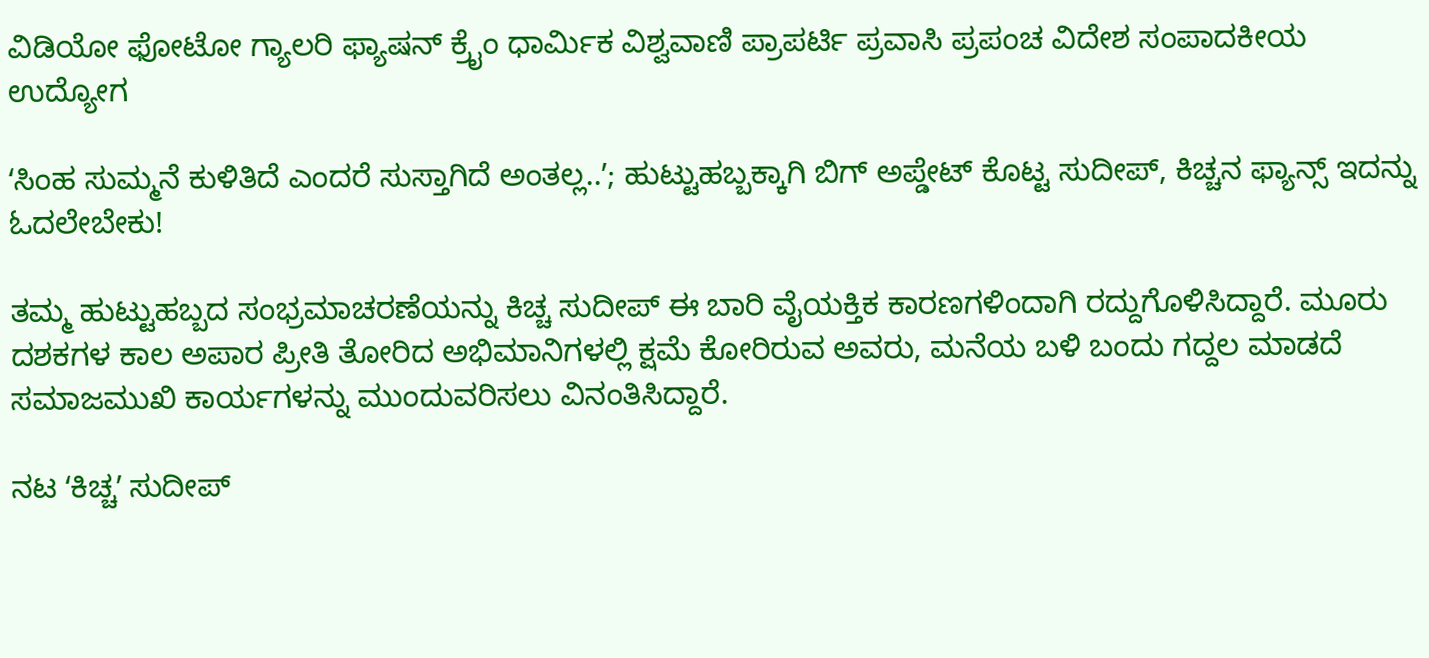ವಿಡಿಯೋ ಫೋಟೋ ಗ್ಯಾಲರಿ ಫ್ಯಾಷನ್ ಕ್ರೈಂ ಧಾರ್ಮಿಕ ವಿಶ್ವವಾಣಿ ಪ್ರಾಪರ್ಟಿ ಪ್ರವಾಸಿ ಪ್ರಪಂಚ ವಿದೇಶ ಸಂಪಾದಕೀಯ ಉದ್ಯೋಗ

ʻಸಿಂಹ ಸುಮ್ಮನೆ ಕುಳಿತಿದೆ ಎಂದರೆ ಸುಸ್ತಾಗಿದೆ ಅಂತಲ್ಲ..ʼ; ಹುಟ್ಟುಹಬ್ಬಕ್ಕಾಗಿ ಬಿಗ್‌ ಅಪ್ಡೇಟ್‌ ಕೊಟ್ಟ ಸುದೀಪ್‌, ಕಿಚ್ಚನ ಫ್ಯಾನ್ಸ್‌ ಇದನ್ನು ಓದಲೇಬೇಕು!

ತಮ್ಮ ಹುಟ್ಟುಹಬ್ಬದ ಸಂಭ್ರಮಾಚರಣೆಯನ್ನು ಕಿಚ್ಚ ಸುದೀಪ್‌ ಈ ಬಾರಿ ವೈಯಕ್ತಿಕ ಕಾರಣಗಳಿಂದಾಗಿ ರದ್ದುಗೊಳಿಸಿದ್ದಾರೆ. ಮೂರು ದಶಕಗಳ ಕಾಲ ಅಪಾರ ಪ್ರೀತಿ ತೋರಿದ ಅಭಿಮಾನಿಗಳಲ್ಲಿ ಕ್ಷಮೆ ಕೋರಿರುವ ಅವರು, ಮನೆಯ ಬಳಿ ಬಂದು ಗದ್ದಲ ಮಾಡದೆ ಸಮಾಜಮುಖಿ ಕಾರ್ಯಗಳನ್ನು ಮುಂದುವರಿಸಲು ವಿನಂತಿಸಿದ್ದಾರೆ.

ನಟ ʻಕಿಚ್ಚʼ ಸುದೀಪ್‌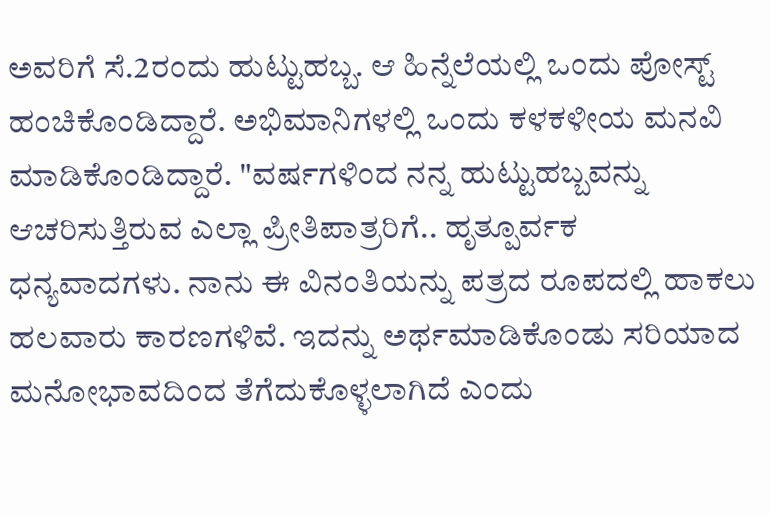ಅವರಿಗೆ ಸೆ.2ರಂದು ಹುಟ್ಟುಹಬ್ಬ. ಆ ಹಿನ್ನೆಲೆಯಲ್ಲಿ ಒಂದು ಪೋಸ್ಟ್‌ ಹಂಚಿಕೊಂಡಿದ್ದಾರೆ. ಅಭಿಮಾನಿಗಳಲ್ಲಿ ಒಂದು ಕಳಕಳೀಯ ಮನವಿ ಮಾಡಿಕೊಂಡಿದ್ದಾರೆ. "ವರ್ಷಗಳಿಂದ ನನ್ನ ಹುಟ್ಟುಹಬ್ಬವನ್ನು ಆಚರಿಸುತ್ತಿರುವ ಎಲ್ಲಾ ಪ್ರೀತಿಪಾತ್ರರಿಗೆ.. ಹೃತ್ಪೂರ್ವಕ ಧನ್ಯವಾದಗಳು. ನಾನು ಈ ವಿನಂತಿಯನ್ನು ಪತ್ರದ ರೂಪದಲ್ಲಿ ಹಾಕಲು ಹಲವಾರು ಕಾರಣಗಳಿವೆ. ಇದನ್ನು ಅರ್ಥಮಾಡಿಕೊಂಡು ಸರಿಯಾದ ಮನೋಭಾವದಿಂದ ತೆಗೆದುಕೊಳ್ಳಲಾಗಿದೆ ಎಂದು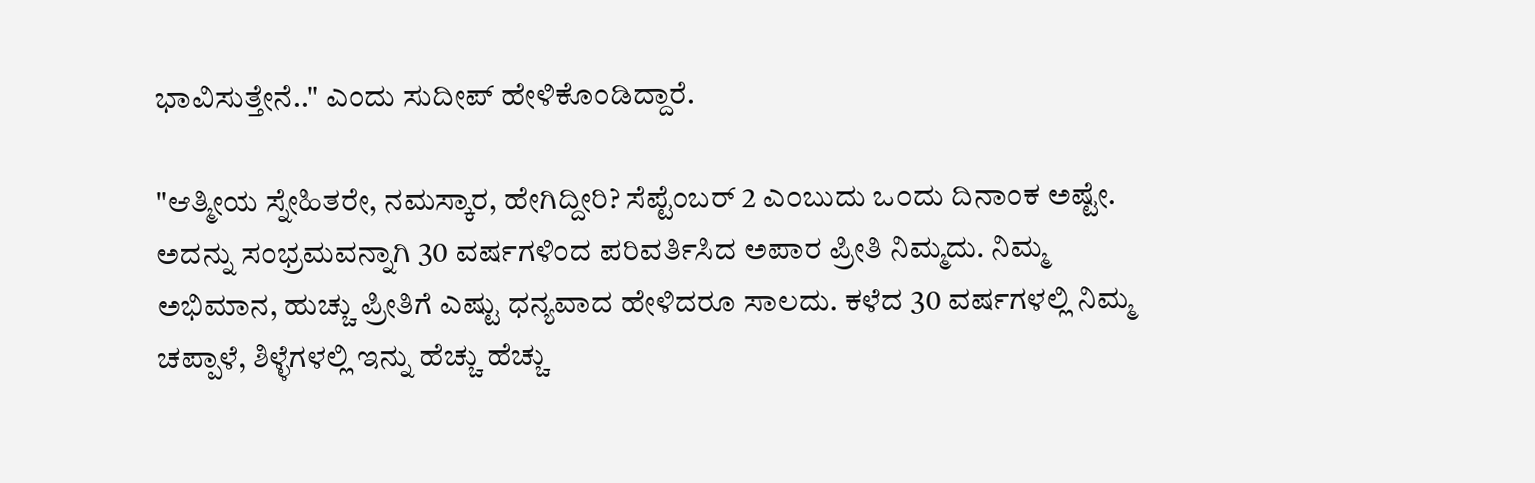ಭಾವಿಸುತ್ತೇನೆ.." ಎಂದು ಸುದೀಪ್‌ ಹೇಳಿಕೊಂಡಿದ್ದಾರೆ.

"ಆತ್ಮೀಯ ಸ್ನೇಹಿತರೇ, ನಮಸ್ಕಾರ, ಹೇಗಿದ್ದೀರಿ? ಸೆಪ್ಟೆಂಬರ್ 2 ಎ೦ಬುದು ಒ೦ದು ದಿನಾಂಕ ಅಷ್ಟೇ. ಅದನ್ನು ಸಂಭ್ರಮವನ್ನಾಗಿ 30 ವರ್ಷಗಳಿಂದ ಪರಿವರ್ತಿಸಿದ ಅಪಾರ ಪ್ರೀತಿ ನಿಮ್ಮದು. ನಿಮ್ಮ ಅಭಿಮಾನ, ಹುಚ್ಚು ಪ್ರೀತಿಗೆ ಎಷ್ಟು ಧನ್ಯವಾದ ಹೇಳಿದರೂ ಸಾಲದು. ಕಳೆದ 30 ವರ್ಷಗಳಲ್ಲಿ ನಿಮ್ಮ ಚಪ್ಪಾಳೆ, ಶಿಳ್ಳೆಗಳಲ್ಲಿ ಇನ್ನು ಹೆಚ್ಚು ಹೆಚ್ಚು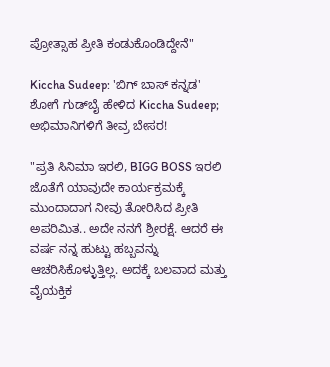ಪ್ರೋತ್ಸಾಹ ಪ್ರೀತಿ ಕಂಡುಕೊಂಡಿದ್ದೇನೆ"

Kiccha Sudeep: 'ಬಿಗ್ ಬಾಸ್ ಕನ್ನಡ' ಶೋಗೆ ಗುಡ್‌ಬೈ ಹೇಳಿದ Kiccha Sudeep; ಅಭಿಮಾನಿಗಳಿಗೆ ತೀವ್ರ ಬೇಸರ!

"ಪ್ರತಿ ಸಿನಿಮಾ ಇರಲಿ, BIGG BOSS ಇರಲಿ ಜೊತೆಗೆ ಯಾವುದೇ ಕಾರ್ಯಕ್ರಮಕ್ಕೆ ಮುಂದಾದಾಗ ನೀವು ತೋರಿಸಿದ ಪ್ರೀತಿ ಅಪರಿಮಿತ.. ಅದೇ ನನಗೆ ಶ್ರೀರಕ್ಷೆ. ಆದರೆ ಈ ವರ್ಷ ನನ್ನ ಹುಟ್ಟು ಹಬ್ಬವನ್ನು ಆಚರಿಸಿಕೊಳ್ಳುತ್ತಿಲ್ಲ. ಅದಕ್ಕೆ ಬಲವಾದ ಮತ್ತು ವೈಯಕ್ತಿಕ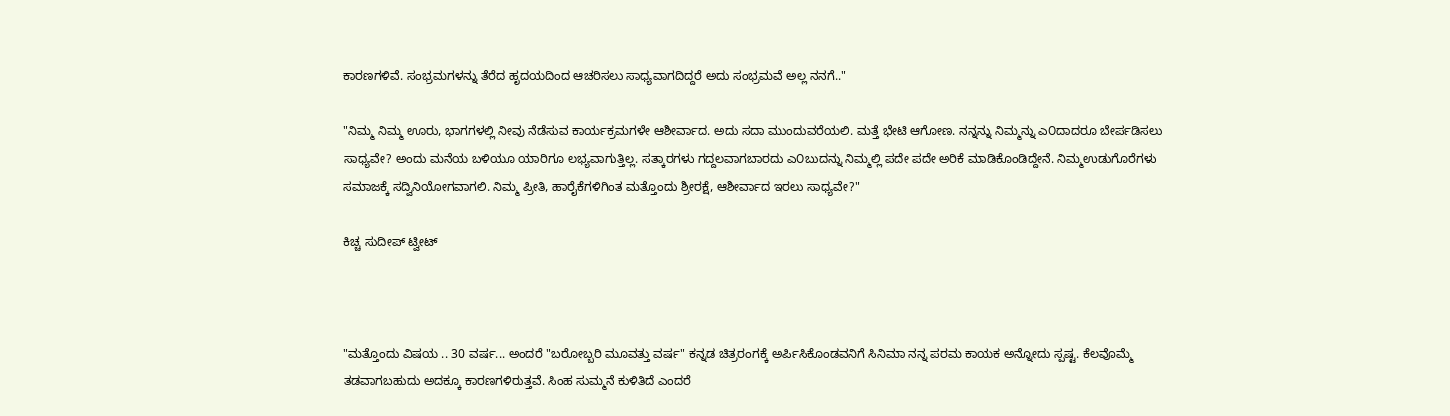ಕಾರಣಗಳಿವೆ. ಸಂಭ್ರಮಗಳನ್ನು ತೆರೆದ ಹೃದಯದಿಂದ ಆಚರಿಸಲು ಸಾಧ್ಯವಾಗದಿದ್ದರೆ ಅದು ಸಂಭ್ರಮವೆ ಅಲ್ಲ ನನಗೆ.."

"ನಿಮ್ಮ ನಿಮ್ಮ ಊರು, ಭಾಗಗಳಲ್ಲಿ ನೀವು ನೆಡೆಸುವ ಕಾರ್ಯಕ್ರಮಗಳೇ ಆಶೀರ್ವಾದ. ಅದು ಸದಾ ಮುಂದುವರೆಯಲಿ. ಮತ್ತೆ ಭೇಟಿ ಆಗೋಣ. ನನ್ನನ್ನು ನಿಮ್ಮನ್ನು ಎ೦ದಾದರೂ ಬೇರ್ಪಡಿಸಲು ಸಾಧ್ಯವೇ? ಅಂದು ಮನೆಯ ಬಳಿಯೂ ಯಾರಿಗೂ ಲಭ್ಯವಾಗುತ್ತಿಲ್ಲ. ಸತ್ಕಾರಗಳು ಗದ್ದಲವಾಗಬಾರದು ಎ೦ಬುದನ್ನು ನಿಮ್ಮಲ್ಲಿ ಪದೇ ಪದೇ ಅರಿಕೆ ಮಾಡಿಕೊಂಡಿದ್ದೇನೆ. ನಿಮ್ಮಉಡುಗೊರೆಗಳು ಸಮಾಜಕ್ಕೆ ಸದ್ವಿನಿಯೋಗವಾಗಲಿ. ನಿಮ್ಮ ಪ್ರೀತಿ, ಹಾರೈಕೆಗಳಿಗಿಂತ ಮತ್ತೊಂದು ಶ್ರೀರಕ್ಷೆ, ಆಶೀರ್ವಾದ ಇರಲು ಸಾಧ್ಯವೇ?"

ಕಿಚ್ಚ ಸುದೀಪ್‌ ಟ್ವೀಟ್‌



"ಮತ್ತೊಂದು ವಿಷಯ .. 30 ವರ್ಷ... ಅಂದರೆ "ಬರೋಬ್ಬರಿ ಮೂವತ್ತು ವರ್ಷ" ಕನ್ನಡ ಚಿತ್ರರಂಗಕ್ಕೆ ಅರ್ಪಿಸಿಕೊಂಡವನಿಗೆ ಸಿನಿಮಾ ನನ್ನ ಪರಮ ಕಾಯಕ ಅನ್ನೋದು ಸ್ಪಷ್ಟ. ಕೆಲವೊಮ್ಮೆ ತಡವಾಗಬಹುದು ಅದಕ್ಕೂ ಕಾರಣಗಳಿರುತ್ತವೆ. ಸಿಂಹ ಸುಮ್ಮನೆ ಕುಳಿತಿದೆ ಎಂದರೆ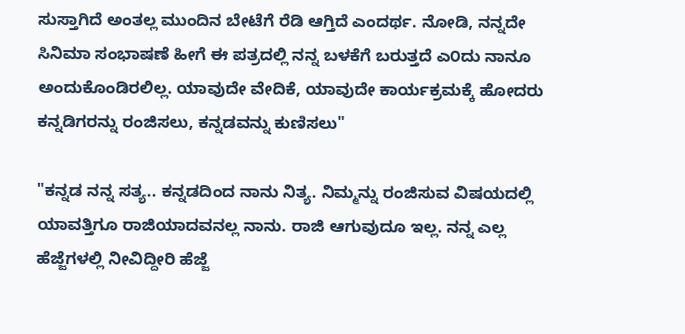ಸುಸ್ತಾಗಿದೆ ಅಂತಲ್ಲ ಮುಂದಿನ ಬೇಟೆಗೆ ರೆಡಿ ಆಗ್ತಿದೆ ಎಂದರ್ಥ. ನೋಡಿ, ನನ್ನದೇ ಸಿನಿಮಾ ಸಂಭಾಷಣೆ ಹೀಗೆ ಈ ಪತ್ರದಲ್ಲಿ ನನ್ನ ಬಳಕೆಗೆ ಬರುತ್ತದೆ ಎ೦ದು ನಾನೂ ಅಂದುಕೊಂಡಿರಲಿಲ್ಲ. ಯಾವುದೇ ವೇದಿಕೆ, ಯಾವುದೇ ಕಾರ್ಯಕ್ರಮಕ್ಕೆ ಹೋದರು ಕನ್ನಡಿಗರನ್ನು ರಂಜಿಸಲು, ಕನ್ನಡವನ್ನು ಕುಣಿಸಲು"

"ಕನ್ನಡ ನನ್ನ ಸತ್ಯ.. ಕನ್ನಡದಿಂದ ನಾನು ನಿತ್ಯ. ನಿಮ್ಮನ್ನು ರಂಜಿಸುವ ವಿಷಯದಲ್ಲಿ ಯಾವತ್ತಿಗೂ ರಾಜಿಯಾದವನಲ್ಲ ನಾನು. ರಾಜಿ ಆಗುವುದೂ ಇಲ್ಲ. ನನ್ನ ಎಲ್ಲ ಹೆಜ್ಜೆಗಳಲ್ಲಿ ನೀವಿದ್ದೀರಿ ಹೆಜ್ಜೆ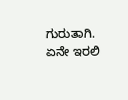ಗುರುತಾಗಿ. ಏನೇ ಇರಲಿ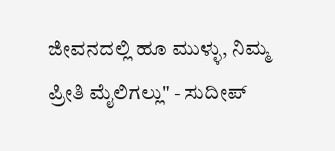ಜೀವನದಲ್ಲಿ ಹೂ ಮುಳ್ಳು, ನಿಮ್ಮ ಪ್ರೀತಿ ಮೈಲಿಗಲ್ಲು" - ಸುದೀಪ್‌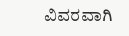ವಿವರವಾಗಿ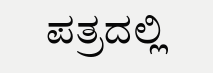ಪತ್ರದಲ್ಲಿ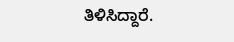ತಿಳಿಸಿದ್ದಾರೆ.